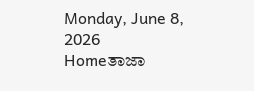Monday, June 8, 2026
Homeತಾಜಾ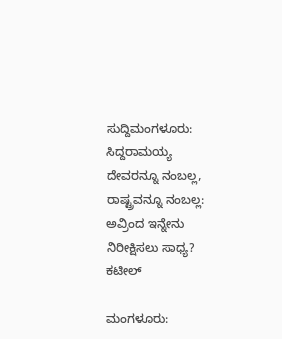ಸುದ್ದಿಮಂಗಳೂರು: ಸಿದ್ದರಾಮಯ್ಯ ದೇವರನ್ನೂ ನಂಬಲ್ಲ, ರಾಷ್ಟ್ರವನ್ನೂ ನಂಬಲ್ಲ: ಅವ್ರಿಂದ ಇನ್ನೇನು ನಿರೀಕ್ಷಿಸಲು ಸಾಧ್ಯ? ಕಟೀಲ್

ಮಂಗಳೂರು: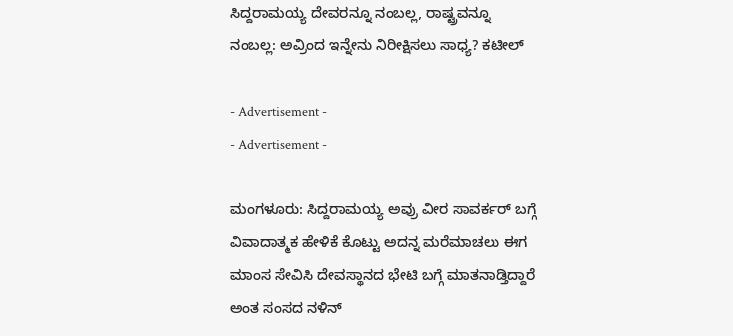ಸಿದ್ದರಾಮಯ್ಯ ದೇವರನ್ನೂ ನಂಬಲ್ಲ, ರಾಷ್ಟ್ರವನ್ನೂ ನಂಬಲ್ಲ: ಅವ್ರಿಂದ ಇನ್ನೇನು ನಿರೀಕ್ಷಿಸಲು ಸಾಧ್ಯ? ಕಟೀಲ್

- Advertisement -
- Advertisement -

ಮಂಗಳೂರು: ಸಿದ್ದರಾಮಯ್ಯ ಅವ್ರು ವೀರ ಸಾವರ್ಕರ್‌ ಬಗ್ಗೆ ವಿವಾದಾತ್ಮಕ ಹೇಳಿಕೆ ಕೊಟ್ಟು ಅದನ್ನ ಮರೆಮಾಚಲು ಈಗ ಮಾಂಸ ಸೇವಿಸಿ ದೇವಸ್ಥಾನದ ಭೇಟಿ ಬಗ್ಗೆ ಮಾತನಾಡ್ತಿದ್ದಾರೆ ಅಂತ ಸಂಸದ ನಳಿನ್‌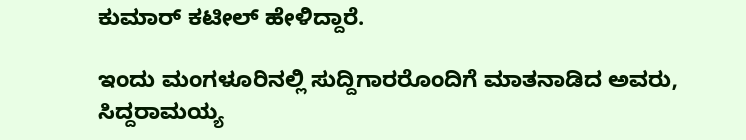ಕುಮಾರ್‌ ಕಟೀಲ್‌ ಹೇಳಿದ್ದಾರೆ.

ಇಂದು ಮಂಗಳೂರಿನಲ್ಲಿ ಸುದ್ದಿಗಾರರೊಂದಿಗೆ ಮಾತನಾಡಿದ ಅವರು, ಸಿದ್ದರಾಮಯ್ಯ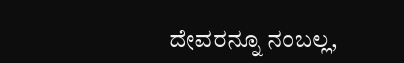ದೇವರನ್ನೂ ನಂಬಲ್ಲ,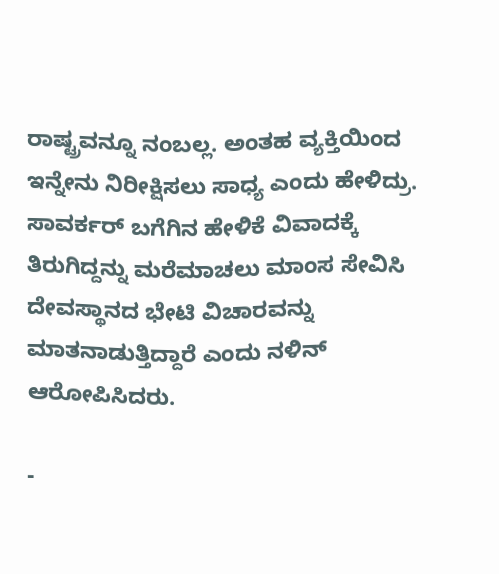ರಾಷ್ಟ್ರವನ್ನೂ ನಂಬಲ್ಲ. ಅಂತಹ ವ್ಯಕ್ತಿಯಿಂದ ಇನ್ನೇನು ನಿರೀಕ್ಷಿಸಲು ಸಾಧ್ಯ ಎಂದು ಹೇಳಿದ್ರು. ಸಾವರ್ಕರ್ ಬಗೆಗಿನ ಹೇಳಿಕೆ ವಿವಾದಕ್ಕೆ ತಿರುಗಿದ್ದನ್ನು ಮರೆಮಾಚಲು ಮಾಂಸ ಸೇವಿಸಿ ದೇವಸ್ಥಾನದ ಭೇಟಿ ವಿಚಾರವನ್ನು ಮಾತನಾಡುತ್ತಿದ್ದಾರೆ ಎಂದು ನಳಿನ್ ಆರೋಪಿಸಿದರು.

-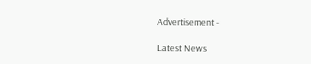Advertisement -

Latest News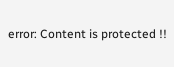error: Content is protected !!